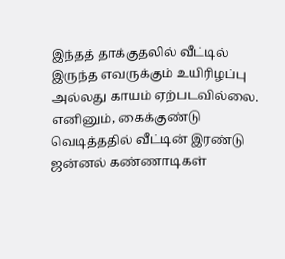இந்தத் தாக்குதலில் வீட்டில் இருந்த எவருக்கும் உயிரிழப்பு அல்லது காயம் ஏற்படவில்லை. எனினும், கைக்குண்டு வெடித்ததில் வீட்டின் இரண்டு ஜன்னல் கண்ணாடிகள்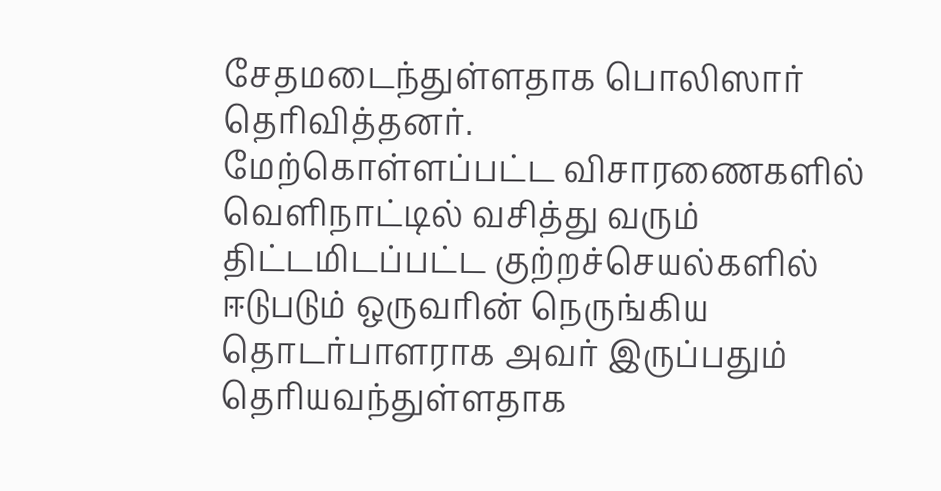சேதமடைந்துள்ளதாக பொலிஸார் தெரிவித்தனர்.
மேற்கொள்ளப்பட்ட விசாரணைகளில் வெளிநாட்டில் வசித்து வரும் திட்டமிடப்பட்ட குற்றச்செயல்களில் ஈடுபடும் ஒருவரின் நெருங்கிய தொடர்பாளராக அவர் இருப்பதும் தெரியவந்துள்ளதாக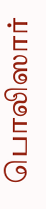பொலிஸார்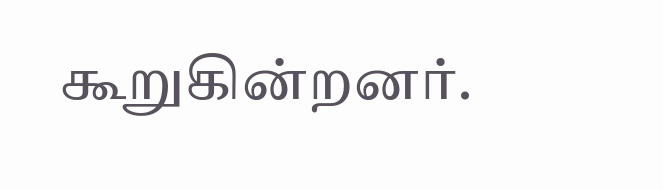கூறுகின்றனர்.